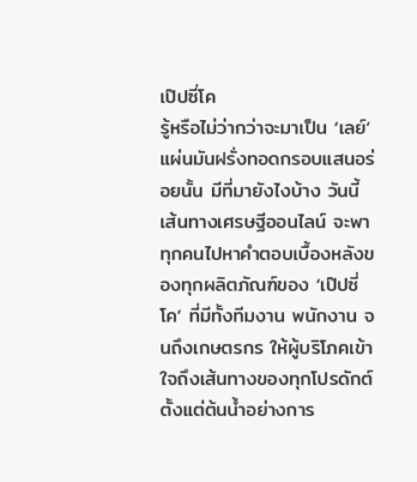เป๊ปซี่โค
รู้หรือไม่ว่ากว่าจะมาเป็น ‘เลย์’ แผ่นมันฝรั่งทอดกรอบแสนอร่อยนั้น มีที่มายังไงบ้าง วันนี้ เส้นทางเศรษฐีออนไลน์ จะพาทุกคนไปหาคำตอบเบื้องหลังของทุกผลิตภัณฑ์ของ ‘เป๊ปซี่โค’ ที่มีทั้งทีมงาน พนักงาน จนถึงเกษตรกร ให้ผู้บริโภคเข้าใจถึงเส้นทางของทุกโปรดักต์ ตั้งแต่ต้นน้ำอย่างการ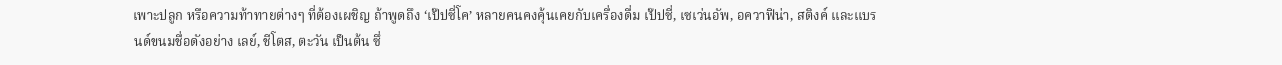เพาะปลูก หรือความท้าทายต่างๆ ที่ต้องเผชิญ ถ้าพูดถึง ‘เป๊ปซี่โค’ หลายคนคงคุ้นเคยกับเครื่องดื่ม เป๊ปซี่, เซเว่นอัพ, อควาฟิน่า, สติงค์ และแบรนด์ขนมชื่อดังอย่าง เลย์, ชีโตส, ตะวัน เป็นต้น ซึ่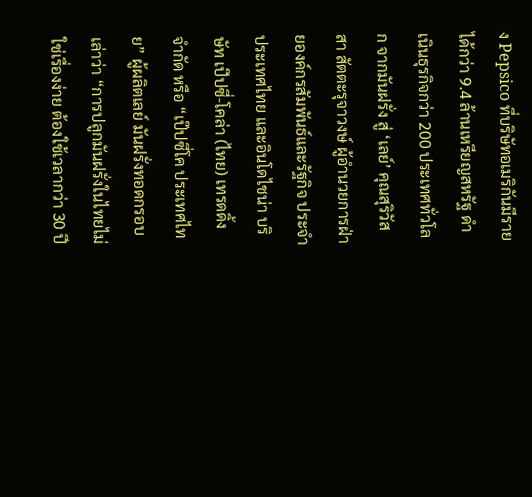ง Pepsico ที่บริษัทอเมริกันมีรายได้กว่า 9.4 ล้านเหรียญสหรัฐ ดำเนินธุรกิจกว่า 200 ประเทศทั่วโลก จากมันฝรั่ง สู่ ‘เลย์’ คุณสุริวัสสา สัตตะรุจาวงษ์ ผู้อำนวยการฝ่ายองค์กรสัมพันธ์และรัฐกิจ ประจำประเทศไทย และอินโดไชน่า บริษัท เป๊ปซี่-โคล่า (ไทย) เทรดดิ้ง จำกัด หรือ “เป๊ปซี่โค ประเทศไทย” ผู้ผลิตเลย์ มันฝรั่งทอดกรอบ เล่าว่า “การปลูกมันฝรั่งในไทยไม่ใช่เรื่องง่าย ต้องใช้เวลากว่า 30 ปี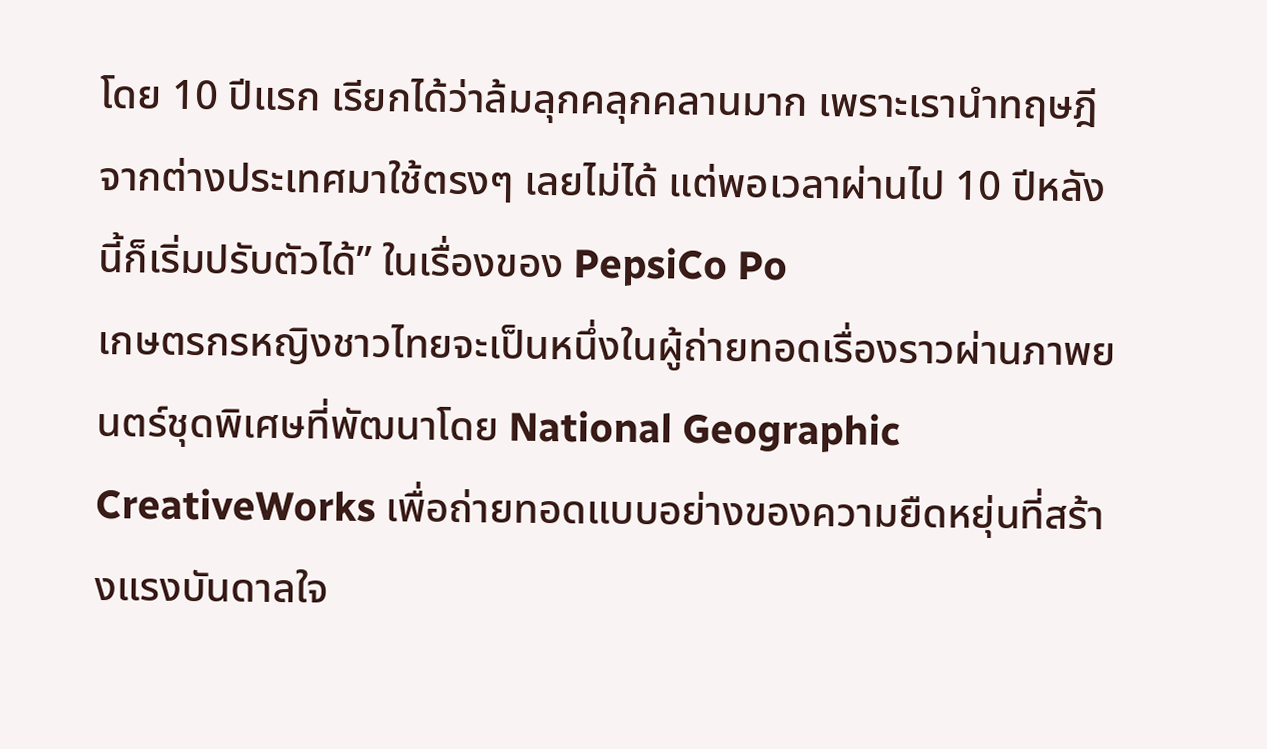โดย 10 ปีแรก เรียกได้ว่าล้มลุกคลุกคลานมาก เพราะเรานำทฤษฎีจากต่างประเทศมาใช้ตรงๆ เลยไม่ได้ แต่พอเวลาผ่านไป 10 ปีหลังนี้ก็เริ่มปรับตัวได้” ในเรื่องของ PepsiCo Po
เกษตรกรหญิงชาวไทยจะเป็นหนึ่งในผู้ถ่ายทอดเรื่องราวผ่านภาพยนตร์ชุดพิเศษที่พัฒนาโดย National Geographic CreativeWorks เพื่อถ่ายทอดแบบอย่างของความยืดหยุ่นที่สร้างแรงบันดาลใจ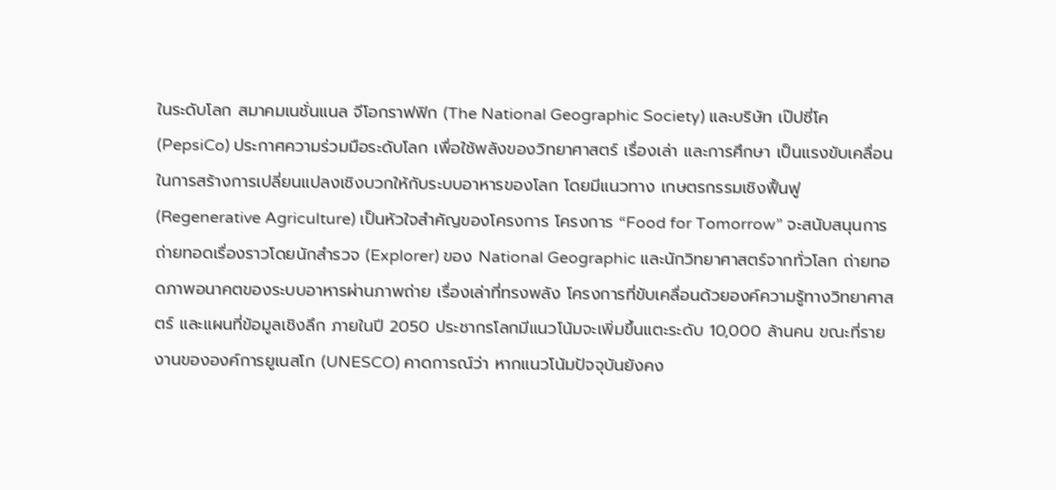ในระดับโลก สมาคมเนชั่นแนล จีโอกราฟฟิก (The National Geographic Society) และบริษัท เป๊ปซี่โค (PepsiCo) ประกาศความร่วมมือระดับโลก เพื่อใช้พลังของวิทยาศาสตร์ เรื่องเล่า และการศึกษา เป็นแรงขับเคลื่อนในการสร้างการเปลี่ยนแปลงเชิงบวกให้กับระบบอาหารของโลก โดยมีแนวทาง เกษตรกรรมเชิงฟื้นฟู (Regenerative Agriculture) เป็นหัวใจสำคัญของโครงการ โครงการ “Food for Tomorrow” จะสนับสนุนการถ่ายทอดเรื่องราวโดยนักสำรวจ (Explorer) ของ National Geographic และนักวิทยาศาสตร์จากทั่วโลก ถ่ายทอดภาพอนาคตของระบบอาหารผ่านภาพถ่าย เรื่องเล่าที่ทรงพลัง โครงการที่ขับเคลื่อนด้วยองค์ความรู้ทางวิทยาศาสตร์ และแผนที่ข้อมูลเชิงลึก ภายในปี 2050 ประชากรโลกมีแนวโน้มจะเพิ่มขึ้นแตะระดับ 10,000 ล้านคน ขณะที่รายงานขององค์การยูเนสโก (UNESCO) คาดการณ์ว่า หากแนวโน้มปัจจุบันยังคง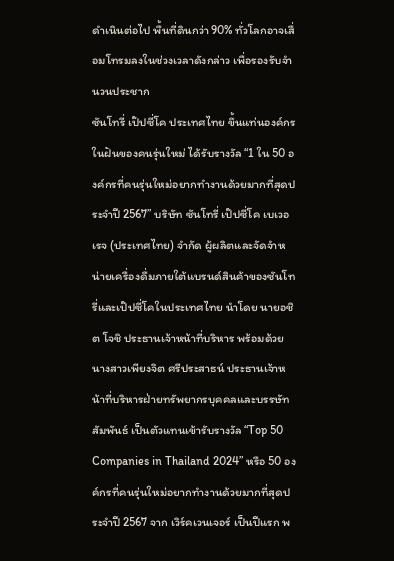ดำเนินต่อไป พื้นที่ดินกว่า 90% ทั่วโลกอาจเสื่อมโทรมลงในช่วงเวลาดังกล่าว เพื่อรองรับจำนวนประชาก
ซันโทรี่ เป๊ปซี่โค ประเทศไทย ขึ้นแท่นองค์กรในฝันของคนรุ่นใหม่ ได้รับรางวัล “1 ใน 50 องค์กรที่คนรุ่นใหม่อยากทำงานด้วยมากที่สุดประจำปี 2567” บริษัท ซันโทรี่ เป๊ปซี่โค เบเวอเรจ (ประเทศไทย) จำกัด ผู้ผลิตและจัดจำหน่ายเครื่องดื่มภายใต้แบรนด์สินค้าของซันโทรี่และเป๊ปซี่โคในประเทศไทย นำโดย นายอชิต โจชิ ประธานเจ้าหน้าที่บริหาร พร้อมด้วย นางสาวเพียงจิต ศรีประสาธน์ ประธานเจ้าหน้าที่บริหารฝ่ายทรัพยากรบุคคลและบรรษัทสัมพันธ์ เป็นตัวแทนเข้ารับรางวัล “Top 50 Companies in Thailand 2024” หรือ 50 องค์กรที่คนรุ่นใหม่อยากทำงานด้วยมากที่สุดประจำปี 2567 จาก เวิร์คเวนเจอร์ เป็นปีแรก พ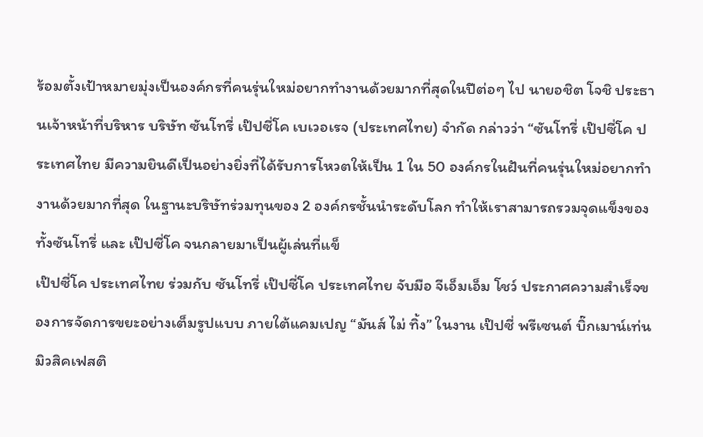ร้อมตั้งเป้าหมายมุ่งเป็นองค์กรที่คนรุ่นใหม่อยากทำงานด้วยมากที่สุดในปีต่อๆ ไป นายอชิต โจชิ ประธานเจ้าหน้าที่บริหาร บริษัท ซันโทรี่ เป๊ปซี่โค เบเวอเรจ (ประเทศไทย) จำกัด กล่าวว่า “ซันโทรี่ เป๊ปซี่โค ประเทศไทย มีความยินดีเป็นอย่างยิ่งที่ได้รับการโหวตให้เป็น 1 ใน 50 องค์กรในฝันที่คนรุ่นใหม่อยากทำงานด้วยมากที่สุด ในฐานะบริษัทร่วมทุนของ 2 องค์กรชั้นนำระดับโลก ทำให้เราสามารถรวมจุดแข็งของทั้งซันโทรี่ และ เป๊ปซี่โค จนกลายมาเป็นผู้เล่นที่แข็
เป๊ปซี่โค ประเทศไทย ร่วมกับ ซันโทรี่ เป๊ปซี่โค ประเทศไทย จับมือ จีเอ็มเอ็ม โชว์ ประกาศความสำเร็จของการจัดการขยะอย่างเต็มรูปแบบ ภายใต้แคมเปญ “มันส์ ไม่ ทิ้ง” ในงาน เป๊ปซี่ พรีเซนต์ บิ๊กเมาน์เท่นมิวสิคเฟสติ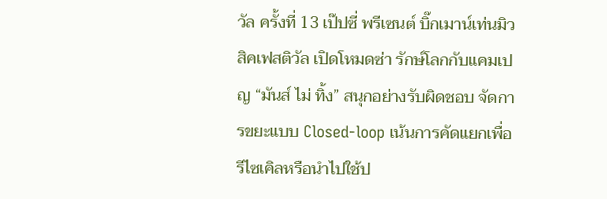วัล ครั้งที่ 13 เป๊ปซี่ พรีเซนต์ บิ๊กเมาน์เท่นมิวสิคเฟสติวัล เปิดโหมดซ่า รักษ์โลกกับแคมเปญ “มันส์ ไม่ ทิ้ง” สนุกอย่างรับผิดชอบ จัดการขยะแบบ Closed-loop เน้นการคัดแยกเพื่อรีไซเคิลหรือนำไปใช้ป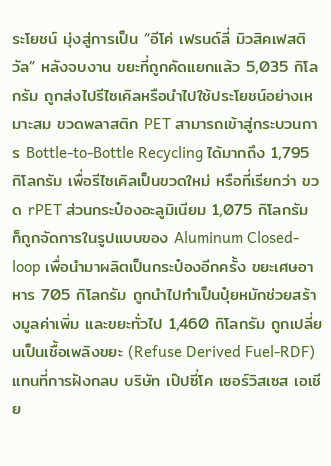ระโยชน์ มุ่งสู่การเป็น “อีโค่ เฟรนด์ลี่ มิวสิคเฟสติวัล” หลังจบงาน ขยะที่ถูกคัดแยกแล้ว 5,035 กิโลกรัม ถูกส่งไปรีไซเคิลหรือนำไปใช้ประโยชน์อย่างเหมาะสม ขวดพลาสติก PET สามารถเข้าสู่กระบวนการ Bottle-to-Bottle Recycling ได้มากถึง 1,795 กิโลกรัม เพื่อรีไซเคิลเป็นขวดใหม่ หรือที่เรียกว่า ขวด rPET ส่วนกระป๋องอะลูมิเนียม 1,075 กิโลกรัม ก็ถูกจัดการในรูปแบบของ Aluminum Closed-loop เพื่อนำมาผลิตเป็นกระป๋องอีกครั้ง ขยะเศษอาหาร 705 กิโลกรัม ถูกนำไปทำเป็นปุ๋ยหมักช่วยสร้างมูลค่าเพิ่ม และขยะทั่วไป 1,460 กิโลกรัม ถูกเปลี่ยนเป็นเชื้อเพลิงขยะ (Refuse Derived Fuel-RDF) แทนที่การฝังกลบ บริษัท เป๊ปซี่โค เซอร์วิสเซส เอเชีย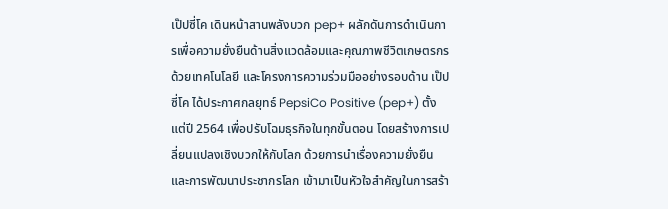เป๊ปซี่โค เดินหน้าสานพลังบวก pep+ ผลักดันการดำเนินการเพื่อความยั่งยืนด้านสิ่งแวดล้อมและคุณภาพชีวิตเกษตรกร ด้วยเทคโนโลยี และโครงการความร่วมมืออย่างรอบด้าน เป๊ปซี่โค ได้ประกาศกลยุทธ์ PepsiCo Positive (pep+) ตั้งแต่ปี 2564 เพื่อปรับโฉมธุรกิจในทุกขั้นตอน โดยสร้างการเปลี่ยนแปลงเชิงบวกให้กับโลก ด้วยการนำเรื่องความยั่งยืนและการพัฒนาประชากรโลก เข้ามาเป็นหัวใจสำคัญในการสร้า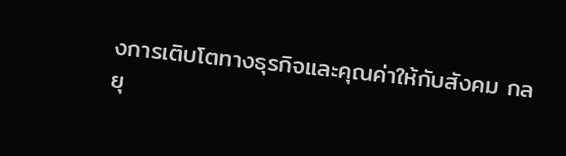งการเติบโตทางธุรกิจและคุณค่าให้กับสังคม กลยุ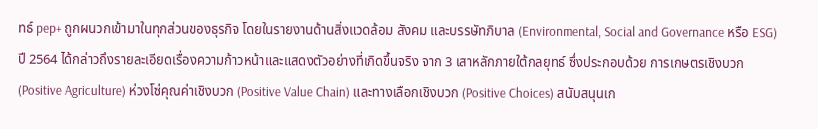ทธ์ pep+ ถูกผนวกเข้ามาในทุกส่วนของธุรกิจ โดยในรายงานด้านสิ่งแวดล้อม สังคม และบรรษัทภิบาล (Environmental, Social and Governance หรือ ESG) ปี 2564 ได้กล่าวถึงรายละเอียดเรื่องความก้าวหน้าและแสดงตัวอย่างที่เกิดขึ้นจริง จาก 3 เสาหลักภายใต้กลยุทธ์ ซึ่งประกอบด้วย การเกษตรเชิงบวก (Positive Agriculture) ห่วงโซ่คุณค่าเชิงบวก (Positive Value Chain) และทางเลือกเชิงบวก (Positive Choices) สนับสนุนเก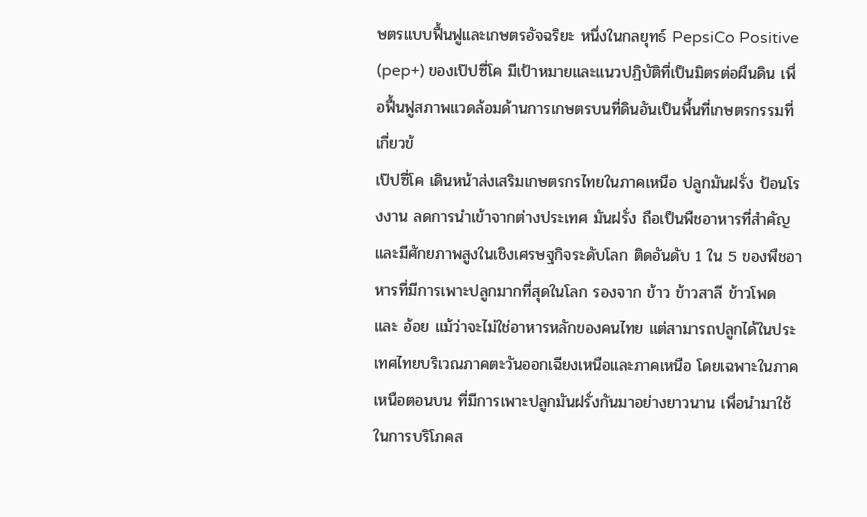ษตรแบบฟื้นฟูและเกษตรอัจฉริยะ หนึ่งในกลยุทธ์ PepsiCo Positive (pep+) ของเป๊ปซี่โค มีเป้าหมายและแนวปฏิบัติที่เป็นมิตรต่อผืนดิน เพื่อฟื้นฟูสภาพแวดล้อมด้านการเกษตรบนที่ดินอันเป็นพื้นที่เกษตรกรรมที่เกี่ยวข้
เป๊ปซี่โค เดินหน้าส่งเสริมเกษตรกรไทยในภาคเหนือ ปลูกมันฝรั่ง ป้อนโรงงาน ลดการนำเข้าจากต่างประเทศ มันฝรั่ง ถือเป็นพืชอาหารที่สำคัญและมีศักยภาพสูงในเชิงเศรษฐกิจระดับโลก ติดอันดับ 1 ใน 5 ของพืชอาหารที่มีการเพาะปลูกมากที่สุดในโลก รองจาก ข้าว ข้าวสาลี ข้าวโพด และ อ้อย แม้ว่าจะไม่ใช่อาหารหลักของคนไทย แต่สามารถปลูกได้ในประเทศไทยบริเวณภาคตะวันออกเฉียงเหนือและภาคเหนือ โดยเฉพาะในภาคเหนือตอนบน ที่มีการเพาะปลูกมันฝรั่งกันมาอย่างยาวนาน เพื่อนำมาใช้ในการบริโภคส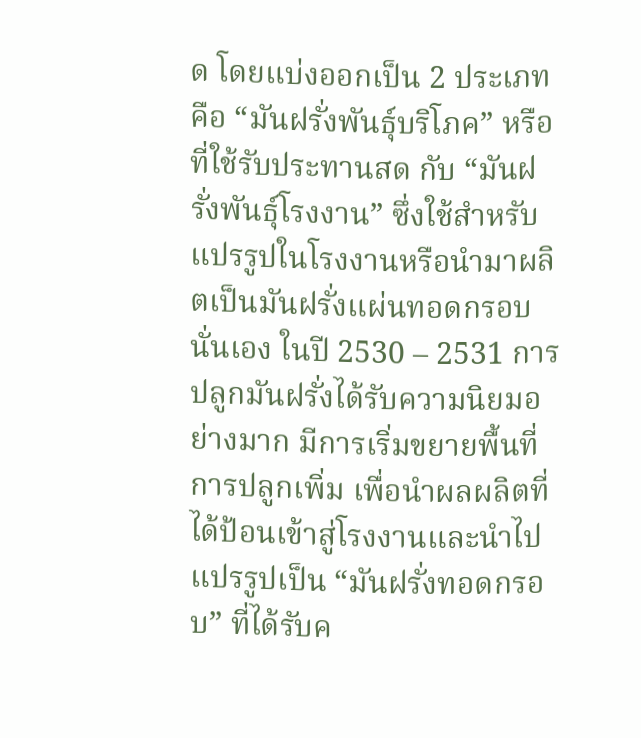ด โดยแบ่งออกเป็น 2 ประเภท คือ “มันฝรั่งพันธุ์บริโภค” หรือที่ใช้รับประทานสด กับ “มันฝรั่งพันธุ์โรงงาน” ซึ่งใช้สำหรับแปรรูปในโรงงานหรือนำมาผลิตเป็นมันฝรั่งแผ่นทอดกรอบนั่นเอง ในปี 2530 – 2531 การปลูกมันฝรั่งได้รับความนิยมอย่างมาก มีการเริ่มขยายพื้นที่การปลูกเพิ่ม เพื่อนำผลผลิตที่ได้ป้อนเข้าสู่โรงงานและนำไปแปรรูปเป็น “มันฝรั่งทอดกรอบ” ที่ได้รับค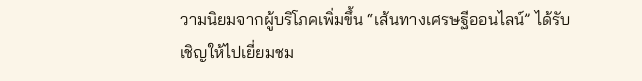วามนิยมจากผู้บริโภคเพิ่มขึ้น “เส้นทางเศรษฐีออนไลน์” ได้รับเชิญให้ไปเยี่ยมชม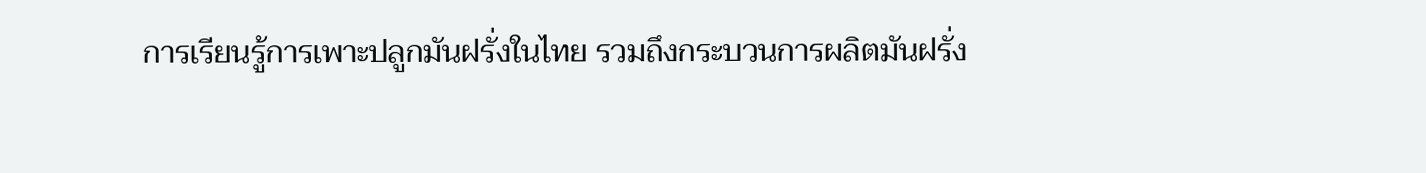การเรียนรู้การเพาะปลูกมันฝรั่งในไทย รวมถึงกระบวนการผลิตมันฝรั่ง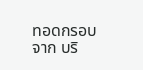ทอดกรอบ จาก บริ